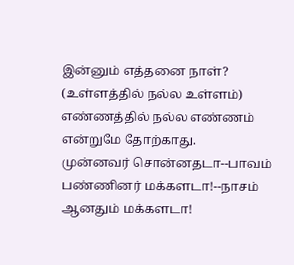இன்னும் எத்தனை நாள்?
(உள்ளத்தில் நல்ல உள்ளம்)
எண்ணத்தில் நல்ல எண்ணம்
என்றுமே தோற்காது.
முன்னவர் சொன்னதடா--பாவம்
பண்ணினர் மக்களடா!--நாசம்
ஆனதும் மக்களடா!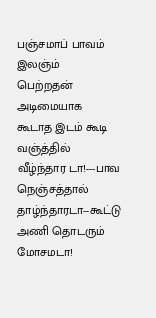பஞ்சமாப் பாவம் இலஞ்ம்
பெற்றதன் அடிமையாக
கூடாத இடம் கூடி வஞ்த்தில் வீழ்ந்தார டா!---பாவ
நெஞ்சத்தால் தாழ்ந்தாரடா--கூட்டு
அணி தொடரும் மோசமடா!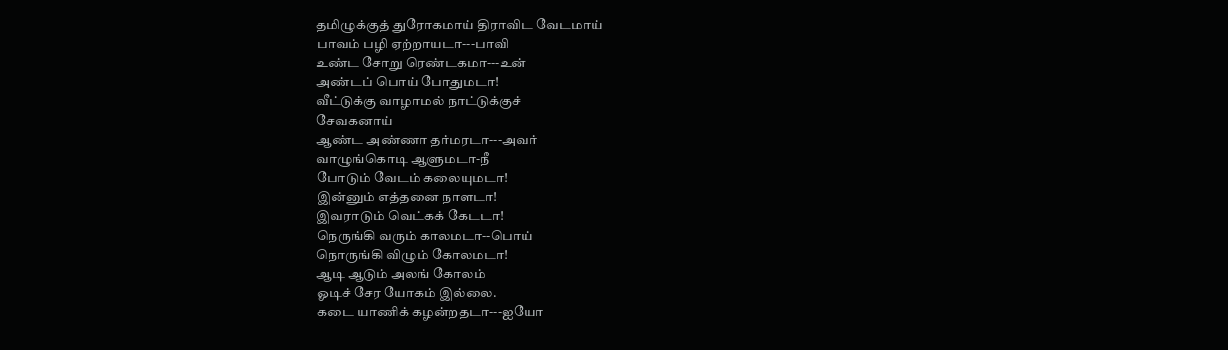தமிழுக்குத் துரோகமாய் திராவிட வேடமாய்
பாவம் பழி ஏற்றாயடா---பாவி
உண்ட சோறு ரெண்டகமா---உன்
அண்டப் பொய் போதுமடா!
வீட்டுக்கு வாழாமல் நாட்டுக்குச்
சேவகனாய்
ஆண்ட அண்ணா தர்மரடா---அவர்
வாழுங்கொடி ஆளுமடா-நீ
போடும் வேடம் கலையுமடா!
இன்னும் எத்தனை நாளடா!
இவராடும் வெட்கக் கேடடா!
நெருங்கி வரும் காலமடா--பொய்
நொருங்கி விழும் கோலமடா!
ஆடி ஆடும் அலங் கோலம்
ஓடிச் சேர யோகம் இல்லை.
கடை யாணிக் கழன்றதடா---ஐயோ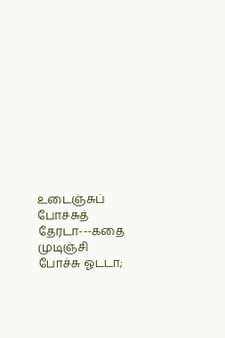உடைஞ்சுப் போச்சுத் தேரடா---கதை
முடிஞ்சி போச்சு ஓடடா;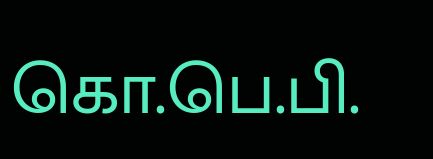கொ.பெ.பி.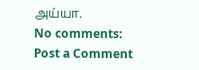அய்யா.
No comments:
Post a Comment